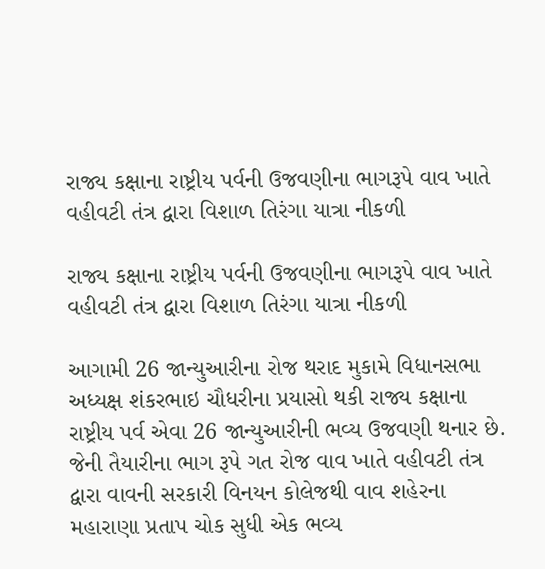રાજ્ય કક્ષાના રાષ્ટ્રીય પર્વની ઉજવણીના ભાગરૂપે વાવ ખાતે વહીવટી તંત્ર દ્વારા વિશાળ તિરંગા યાત્રા નીકળી

રાજ્ય કક્ષાના રાષ્ટ્રીય પર્વની ઉજવણીના ભાગરૂપે વાવ ખાતે વહીવટી તંત્ર દ્વારા વિશાળ તિરંગા યાત્રા નીકળી

આગામી 26 જાન્યુઆરીના રોજ થરાદ મુકામે વિધાનસભા અધ્યક્ષ શંકરભાઇ ચૌધરીના પ્રયાસો થકી રાજ્ય કક્ષાના રાષ્ટ્રીય પર્વ એવા 26 જાન્યુઆરીની ભવ્ય ઉજવણી થનાર છે. જેની તૈયારીના ભાગ રૂપે ગત રોજ વાવ ખાતે વહીવટી તંત્ર દ્વારા વાવની સરકારી વિનયન કોલેજથી વાવ શહેરના મહારાણા પ્રતાપ ચોક સુધી એક ભવ્ય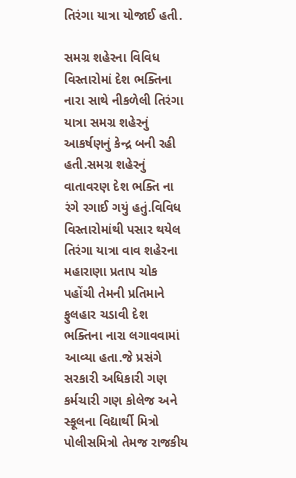તિરંગા યાત્રા યોજાઈ હતી.

સમગ્ર શહેરના વિવિધ વિસ્તારોમાં દેશ ભક્તિના નારા સાથે નીકળેલી તિરંગા યાત્રા સમગ્ર શહેરનું આકર્ષણનું કેન્દ્ર બની રહી હતી.સમગ્ર શહેરનું વાતાવરણ દેશ ભક્તિ ના રંગે રગાઈ ગયું હતું.વિવિધ વિસ્તારોમાંથી પસાર થયેલ તિરંગા યાત્રા વાવ શહેરના મહારાણા પ્રતાપ ચોક પહોંચી તેમની પ્રતિમાને ફુલહાર ચડાવી દેશ ભક્તિના નારા લગાવવામાં આવ્યા હતા.જે પ્રસંગે સરકારી અધિકારી ગણ કર્મચારી ગણ કોલેજ અને સ્કૂલના વિદ્યાર્થી મિત્રો પોલીસમિત્રો તેમજ રાજકીય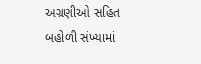અગ્રણીઓ સહિત બહોળી સંખ્યામાં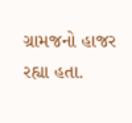ગ્રામજનો હાજર રહ્યા હતા.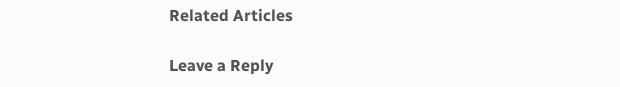Related Articles

Leave a Reply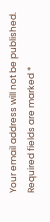Your email address will not be published. Required fields are marked *